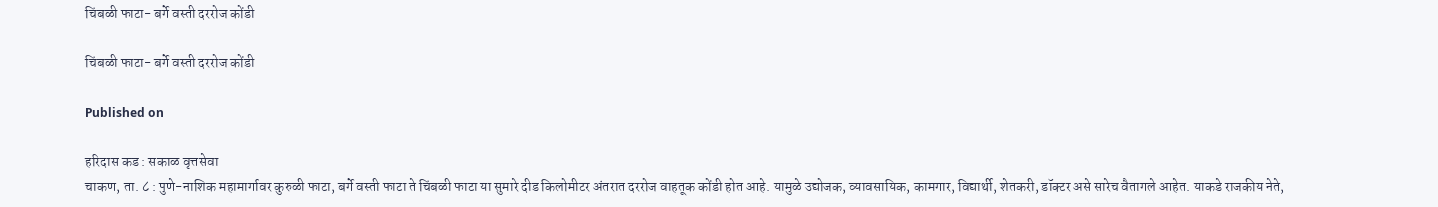चिंबळी फाटा- बर्गे वस्ती दररोज कोंडी

चिंबळी फाटा- बर्गे वस्ती दररोज कोंडी

Published on

हरिदास कड : सकाळ वृत्तसेवा
चाकण, ता. ८ : पुणे-नाशिक महामार्गावर कुरुळी फाटा, बर्गे वस्ती फाटा ते चिंबळी फाटा या सुमारे दीड किलोमीटर अंतरात दररोज वाहतूक कोंडी होत आहे. यामुळे उद्योजक, व्यावसायिक, कामगार, विद्यार्थी, शेतकरी, डॉक्टर असे सारेच वैतागले आहेत. याकडे राजकीय नेते,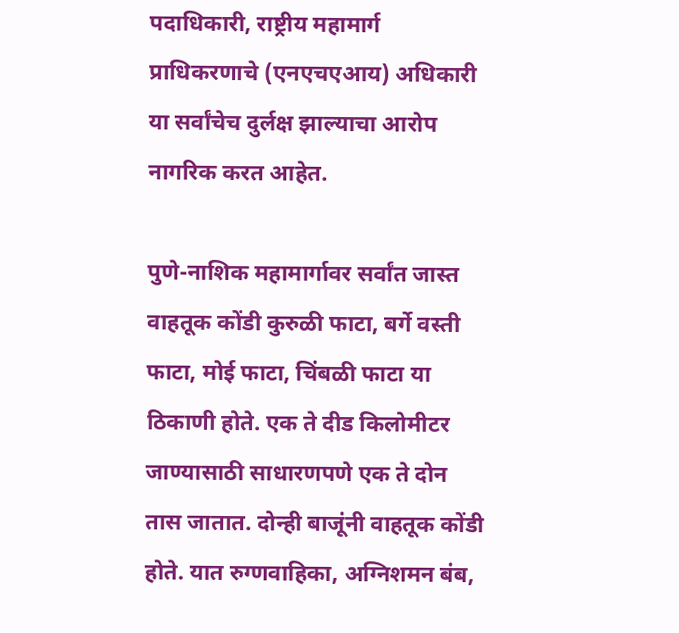पदाधिकारी, राष्ट्रीय महामार्ग प्राधिकरणाचे (एनएचएआय) अधिकारी या सर्वांचेच दुर्लक्ष झाल्याचा आरोप नागरिक करत आहेत.

पुणे-नाशिक महामार्गावर सर्वांत जास्त वाहतूक कोंडी कुरुळी फाटा, बर्गे वस्ती फाटा, मोई फाटा, चिंबळी फाटा या ठिकाणी होते. एक ते दीड किलोमीटर जाण्यासाठी साधारणपणे एक ते दोन तास जातात. दोन्ही बाजूंनी वाहतूक कोंडी होते. यात रुग्णवाहिका, अग्निशमन बंब,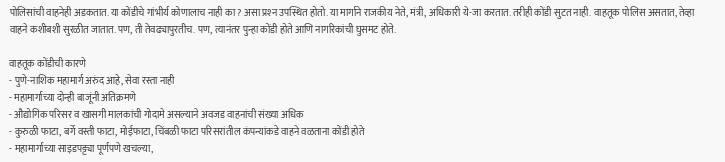पोलिसांची वाहनेही अडकतात. या कोंडीचे गांभीर्य कोणालाच नाही का? असा प्रश्‍न उपस्थित होतो. या मार्गाने राजकीय नेते, मंत्री, अधिकारी ये-जा करतात. तरीही कोंडी सुटत नाही. वाहतूक पोलिस असतात, तेव्हा वाहने कशीबशी सुरळीत जातात. पण, ती तेवढ्यापुरतीच. पण, त्यानंतर पुन्हा कोंडी होते आणि नागरिकांची घुसमट होते.

वाहतूक कोंडीची कारणे
- पुणे-नाशिक महामार्ग अरुंद आहे, सेवा रस्ता नाही
- महामार्गाच्या दोन्ही बाजूंनी अतिक्रमणे
- औद्योगिक परिसर व खासगी मालकांची गोदामे असल्याने अवजड वाहनांची संख्या अधिक
- कुरुळी फाटा, बर्गे वस्ती फाटा, मोईफाटा, चिंबळी फाटा परिसरांतील कंपन्यांकडे वाहने वळताना कोंडी होते
- महामार्गाच्या साइडपट्ट्या पूर्णपणे खचल्या,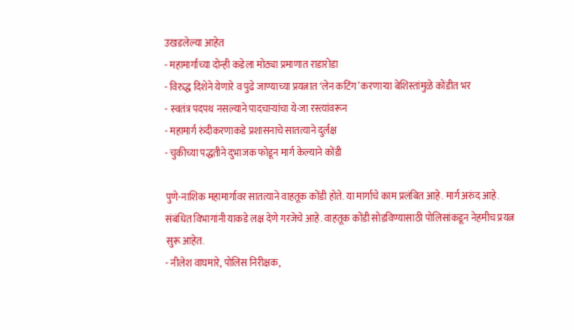उखडलेल्या आहेत
- महामार्गाच्या दोन्ही कडेला मोठ्या प्रमाणात राडारोडा
- विरुद्ध दिशेने येणारे व पुढे जाण्याच्या प्रयत्नात ‘लेन कटिंग’ करणाऱ्या बेशिस्तांमुळे कोंडीत भर
- स्वतंत्र पदपथ नसल्याने पादचाऱ्यांचा ये-जा रस्त्यांवरून
- महामार्ग रुंदीकरणाकडे प्रशासनाचे सातत्याने दुर्लक्ष
- चुकीच्या पद्धतीने दुभाजक फोडून मार्ग केल्याने कोंडी

पुणे-नाशिक महामार्गावर सातत्याने वाहतूक कोंडी होते. या मार्गाचे काम प्रलंबित आहे. मार्ग अरुंद आहे. संबंधित विभागांनी याकडे लक्ष देणे गरजेचे आहे. वाहतूक कोंडी सोडविण्यासाठी पोलिसांकडून नेहमीच प्रयत्न सुरू आहेत.
- नीलेश वाघमारे, पोलिस निरीक्षक,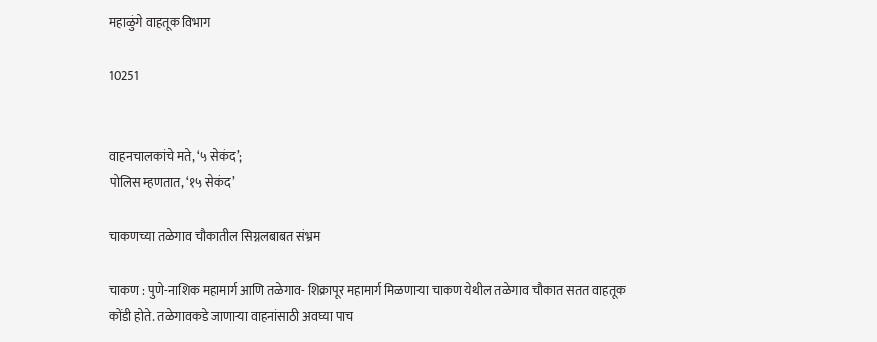महाळुंगे वाहतूक विभाग

10251


वाहनचालकांचे मते, ‘५ सेकंद’;
पोलिस म्हणतात, ‘१५ सेकंद’

चाकणच्या तळेगाव चौकातील सिग्नलबाबत संभ्रम

चाकण : पुणे-नाशिक महामार्ग आणि तळेगाव- शिक्रापूर महामार्ग मिळणाऱ्या चाकण येथील तळेगाव चौकात सतत वाहतूक कोंडी होते. तळेगावकडे जाणाऱ्या वाहनांसाठी अवघ्या पाच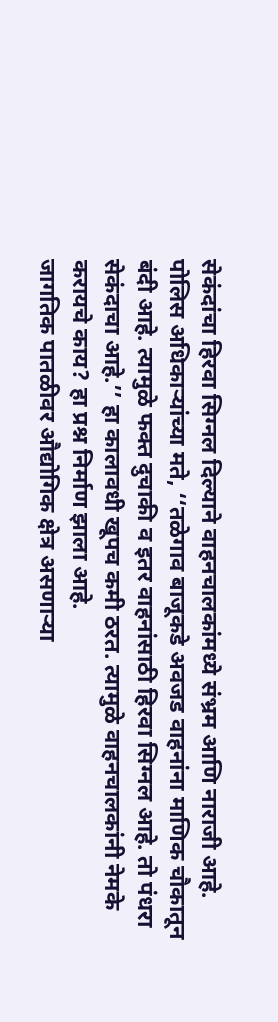सेकंदांचा हिरवा सिग्नल दिल्याने वाहनचालकांमध्ये संभ्रम आणि नाराजी आहे.
पोलिस अधिकाऱ्यांच्या मते, ‘‘तळेगाव बाजूकडे अवजड वाहनांना माणिक चौकातून बंदी आहे. त्यामुळे फक्त दुचाकी व इतर वाहनांसाठी हिरवा सिग्नल आहे. तो पंधरा सेकंदाचा आहे.’’ हा कालावधी खूपच कमी ठरत. त्यामुळे वाहनचालकांनी नेमके करायचे काय? हा प्रश्न निर्माण झाला आहे.
जागतिक पातळीवर औद्योगिक क्षेत्र असणाऱ्या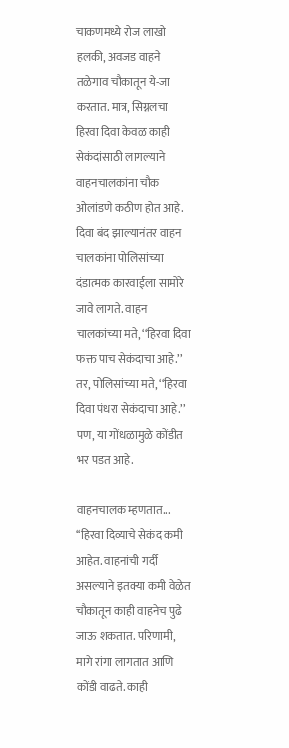चाकणमध्ये रोज लाखो हलकी, अवजड वाहने तळेगाव चौकातून ये-जा करतात. मात्र, सिग्नलचा हिरवा दिवा केवळ काही सेकंदांसाठी लागल्याने वाहनचालकांना चौक ओलांडणे कठीण होत आहे. दिवा बंद झाल्यानंतर वाहन चालकांना पोलिसांच्या दंडात्मक कारवाईला सामोरे जावे लागते. वाहन चालकांच्या मते, ‘‘हिरवा दिवा फक्त पाच सेकंदाचा आहे.’’ तर, पोलिसांच्या मते, ‘‘हिरवा दिवा पंधरा सेकंदाचा आहे.’’ पण, या गोंधळामुळे कोंडीत भर पडत आहे.

वाहनचालक म्हणतात...
‘‘हिरवा दिव्याचे सेकंद कमी आहेत. वाहनांची गर्दी असल्याने इतक्या कमी वेळेत चौकातून काही वाहनेच पुढे जाऊ शकतात. परिणामी, मागे रांगा लागतात आणि कोंडी वाढते. काही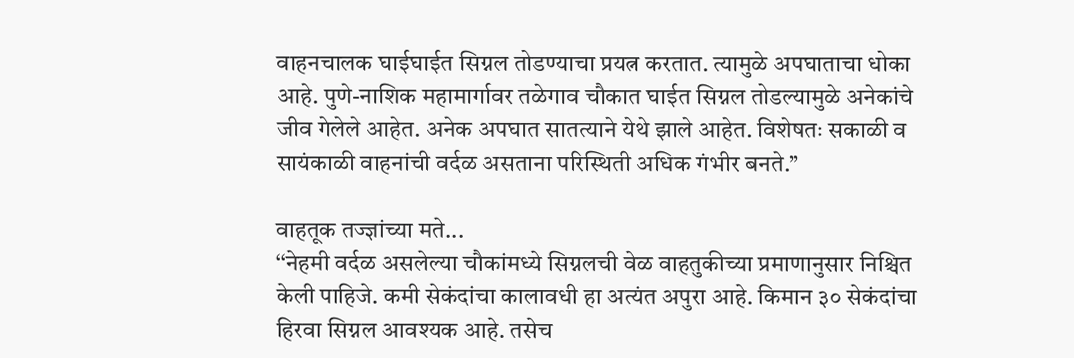वाहनचालक घाईघाईत सिग्नल तोडण्याचा प्रयत्न करतात. त्यामुळे अपघाताचा धोका आहे. पुणे-नाशिक महामार्गावर तळेगाव चौकात घाईत सिग्नल तोडल्यामुळे अनेकांचे जीव गेलेले आहेत. अनेक अपघात सातत्याने येथे झाले आहेत. विशेषतः सकाळी व सायंकाळी वाहनांची वर्दळ असताना परिस्थिती अधिक गंभीर बनते.’’

वाहतूक तज्ज्ञांच्या मते...
‘‘नेहमी वर्दळ असलेल्या चौकांमध्ये सिग्नलची वेळ वाहतुकीच्या प्रमाणानुसार निश्चित केली पाहिजे. कमी सेकंदांचा कालावधी हा अत्यंत अपुरा आहे. किमान ३० सेकंदांचा हिरवा सिग्नल आवश्यक आहे. तसेच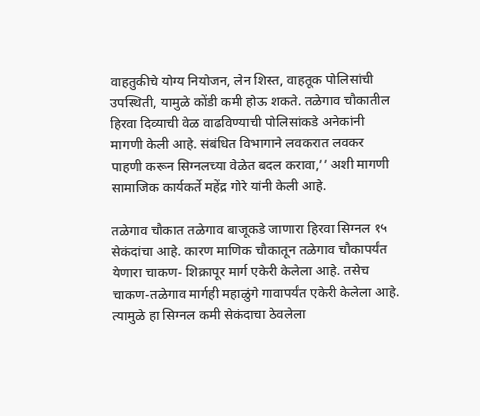वाहतुकीचे योग्य नियोजन, लेन शिस्त, वाहतूक पोलिसांची उपस्थिती, यामुळे कोंडी कमी होऊ शकते. तळेगाव चौकातील हिरवा दिव्याची वेळ वाढविण्याची पोलिसांकडे अनेकांनी मागणी केली आहे. संबंधित विभागाने लवकरात लवकर पाहणी करून सिग्नलच्या वेळेत बदल करावा,’’ अशी मागणी सामाजिक कार्यकर्ते महेंद्र गोरे यांनी केली आहे.

तळेगाव चौकात तळेगाव बाजूकडे जाणारा हिरवा सिग्नल १५ सेकंदांचा आहे. कारण माणिक चौकातून तळेगाव चौकापर्यंत येणारा चाकण- शिक्रापूर मार्ग एकेरी केलेला आहे. तसेच चाकण-तळेगाव मार्गही महाळुंगे गावापर्यंत एकेरी केलेला आहे. त्यामुळे हा सिग्नल कमी सेकंदाचा ठेवलेला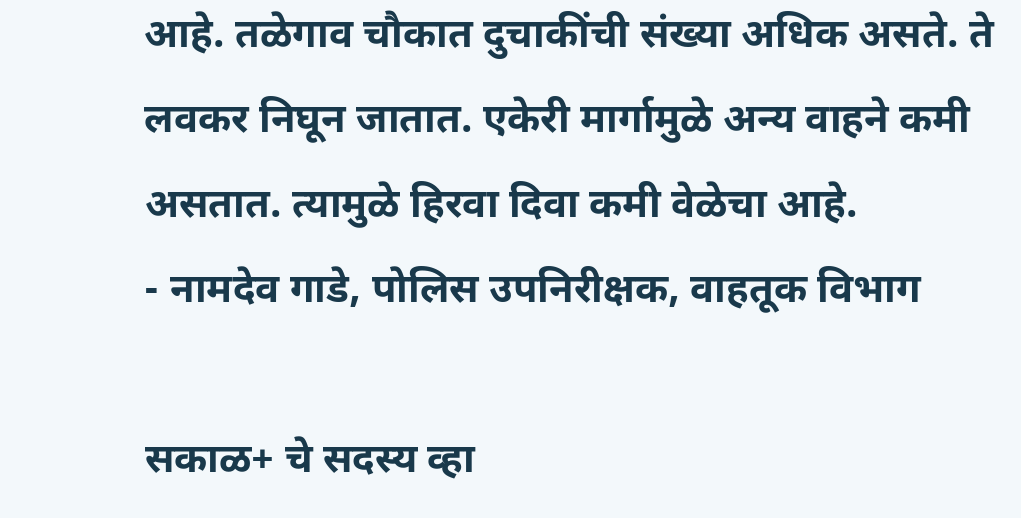आहे. तळेगाव चौकात दुचाकींची संख्या अधिक असते. ते लवकर निघून जातात. एकेरी मार्गामुळे अन्य वाहने कमी असतात. त्यामुळे हिरवा दिवा कमी वेळेचा आहे.
- नामदेव गाडे, पोलिस उपनिरीक्षक, वाहतूक विभाग

सकाळ+ चे सदस्य व्हा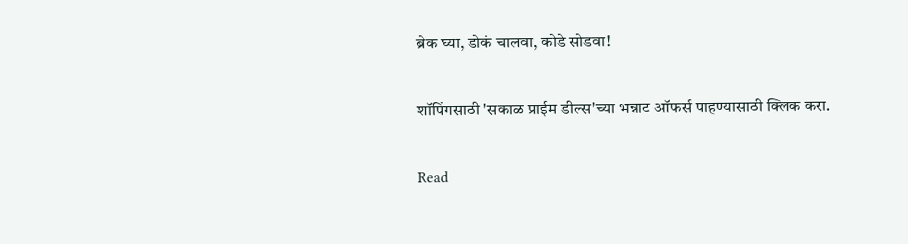ब्रेक घ्या, डोकं चालवा, कोडे सोडवा!

शॉपिंगसाठी 'सकाळ प्राईम डील्स'च्या भन्नाट ऑफर्स पाहण्यासाठी क्लिक करा.

Read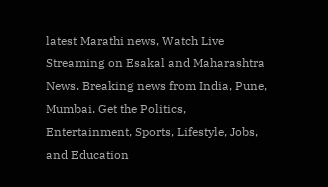latest Marathi news, Watch Live Streaming on Esakal and Maharashtra News. Breaking news from India, Pune, Mumbai. Get the Politics, Entertainment, Sports, Lifestyle, Jobs, and Education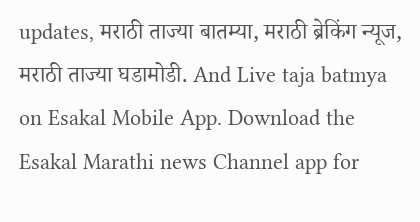updates, मराठी ताज्या बातम्या, मराठी ब्रेकिंग न्यूज, मराठी ताज्या घडामोडी. And Live taja batmya on Esakal Mobile App. Download the Esakal Marathi news Channel app for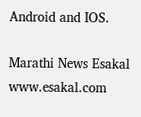Android and IOS.

Marathi News Esakal
www.esakal.com